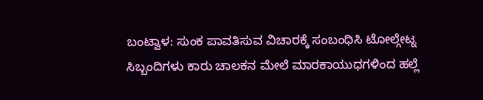ಬಂಟ್ವಾಳ: ಸುಂಕ ಪಾವತಿಸುವ ವಿಚಾರಕ್ಕೆ ಸಂಬಂಧಿಸಿ ಟೋಲ್ಗೇಟ್ನ ಸಿಬ್ಬಂದಿಗಳು ಕಾರು ಚಾಲಕನ ಮೇಲೆ ಮಾರಕಾಯುಧಗಳಿಂದ ಹಲ್ಲೆ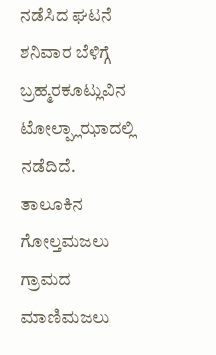ನಡೆಸಿದ ಘಟನೆ ಶನಿವಾರ ಬೆಳಿಗ್ಗೆ ಬ್ರಹ್ಮರಕೂಟ್ಲುವಿನ ಟೋಲ್ಪ್ಲಾಝಾದಲ್ಲಿ ನಡೆದಿದೆ.
ತಾಲೂಕಿನ ಗೋಲ್ತಮಜಲು ಗ್ರಾಮದ ಮಾಣಿಮಜಲು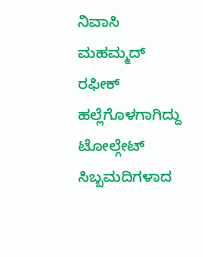ನಿವಾಸಿ ಮಹಮ್ಮದ್ ರಫೀಕ್ ಹಲ್ಲೆಗೊಳಗಾಗಿದ್ದು ಟೋಲ್ಗೇಟ್ ಸಿಬ್ಬಮದಿಗಳಾದ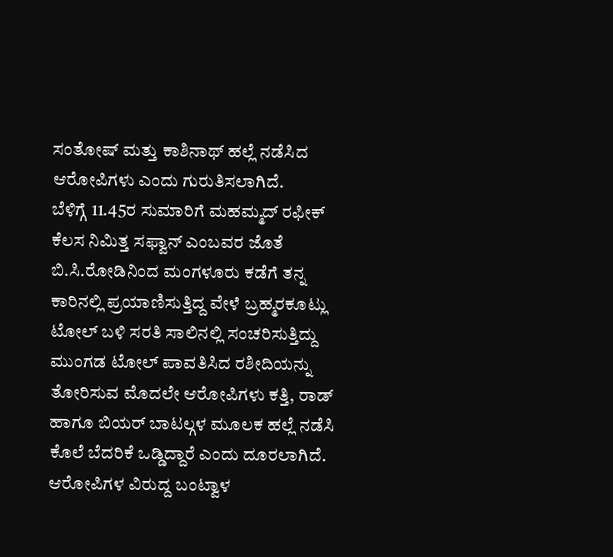ಸಂತೋಷ್ ಮತ್ತು ಕಾಶಿನಾಥ್ ಹಲ್ಲೆ ನಡೆಸಿದ ಆರೋಪಿಗಳು ಎಂದು ಗುರುತಿಸಲಾಗಿದೆ.
ಬೆಳಿಗ್ಗೆ 11.45ರ ಸುಮಾರಿಗೆ ಮಹಮ್ಮದ್ ರಫೀಕ್ ಕೆಲಸ ನಿಮಿತ್ತ ಸಫ್ವಾನ್ ಎಂಬವರ ಜೊತೆ ಬಿ.ಸಿ.ರೋಡಿನಿಂದ ಮಂಗಳೂರು ಕಡೆಗೆ ತನ್ನ ಕಾರಿನಲ್ಲಿ ಪ್ರಯಾಣಿಸುತ್ತಿದ್ದ ವೇಳೆ ಬ್ರಹ್ಮರಕೂಟ್ಲು ಟೋಲ್ ಬಳಿ ಸರತಿ ಸಾಲಿನಲ್ಲಿ ಸಂಚರಿಸುತ್ತಿದ್ದು ಮುಂಗಡ ಟೋಲ್ ಪಾವತಿಸಿದ ರಶೀದಿಯನ್ನು ತೋರಿಸುವ ಮೊದಲೇ ಆರೋಪಿಗಳು ಕತ್ತಿ, ರಾಡ್ ಹಾಗೂ ಬಿಯರ್ ಬಾಟಲ್ಗಳ ಮೂಲಕ ಹಲ್ಲೆ ನಡೆಸಿ ಕೊಲೆ ಬೆದರಿಕೆ ಒಡ್ಡಿದ್ದಾರೆ ಎಂದು ದೂರಲಾಗಿದೆ. ಆರೋಪಿಗಳ ವಿರುದ್ದ ಬಂಟ್ವಾಳ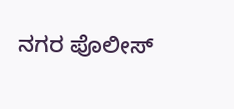ನಗರ ಪೊಲೀಸ್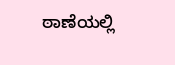ಠಾಣೆಯಲ್ಲಿ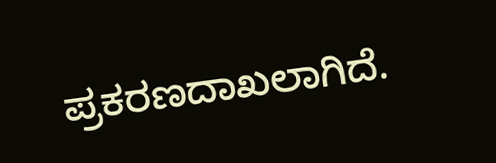ಪ್ರಕರಣದಾಖಲಾಗಿದೆ.